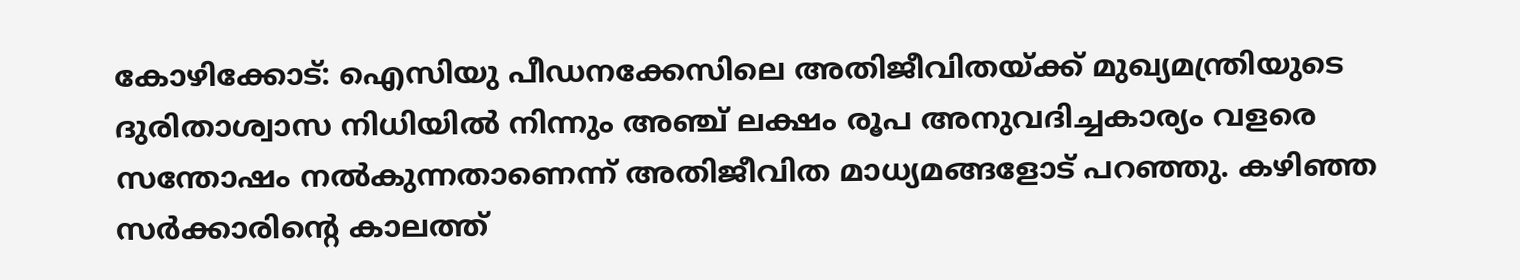കോഴിക്കോട്: ഐസിയു പീഡനക്കേസിലെ അതിജീവിതയ്ക്ക് മുഖ്യമന്ത്രിയുടെ ദുരിതാശ്വാസ നിധിയിൽ നിന്നും അഞ്ച് ലക്ഷം രൂപ അനുവദിച്ചകാര്യം വളരെ സന്തോഷം നൽകുന്നതാണെന്ന് അതിജീവിത മാധ്യമങ്ങളോട് പറഞ്ഞു. കഴിഞ്ഞ സർക്കാരിന്റെ കാലത്ത്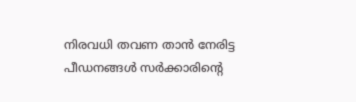നിരവധി തവണ താൻ നേരിട്ട പീഡനങ്ങൾ സർക്കാരിന്റെ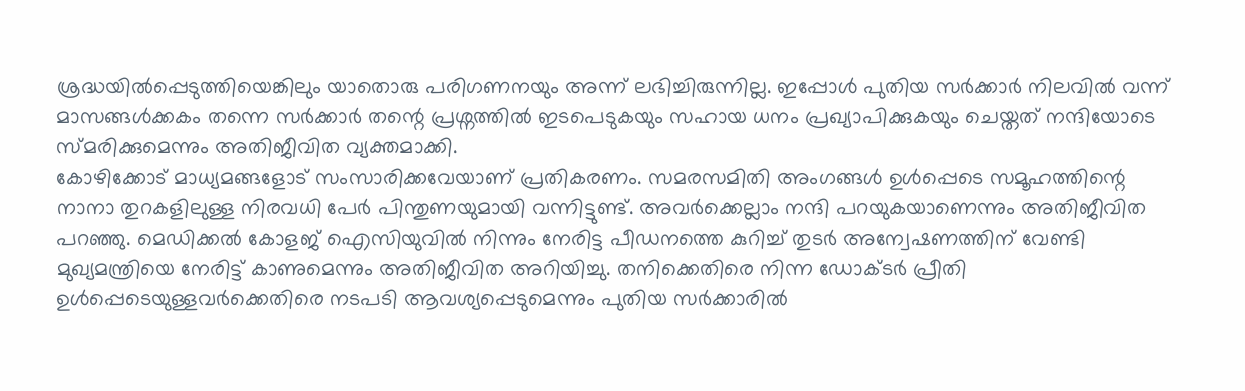ശ്രദ്ധയിൽപ്പെടുത്തിയെങ്കിലും യാതൊരു പരിഗണനയും അന്ന് ലഭിച്ചിരുന്നില്ല. ഇപ്പോൾ പുതിയ സർക്കാർ നിലവിൽ വന്ന് മാസങ്ങൾക്കകം തന്നെ സർക്കാർ തന്റെ പ്രശ്നത്തിൽ ഇടപെടുകയും സഹായ ധനം പ്രഖ്യാപിക്കുകയും ചെയ്തത് നന്ദിയോടെ സ്മരിക്കുമെന്നും അതിജീവിത വ്യക്തമാക്കി.
കോഴിക്കോട് മാധ്യമങ്ങളോട് സംസാരിക്കവേയാണ് പ്രതികരണം. സമരസമിതി അംഗങ്ങൾ ഉൾപ്പെടെ സമൂഹത്തിന്റെ നാനാ തുറകളിലുള്ള നിരവധി പേർ പിന്തുണയുമായി വന്നിട്ടുണ്ട്. അവർക്കെല്ലാം നന്ദി പറയുകയാണെന്നും അതിജീവിത പറഞ്ഞു. മെഡിക്കൽ കോളജ് ഐസിയുവിൽ നിന്നും നേരിട്ട പീഡനത്തെ കുറിച്ച് തുടർ അന്വേഷണത്തിന് വേണ്ടി മുഖ്യമന്ത്രിയെ നേരിട്ട് കാണുമെന്നും അതിജീവിത അറിയിച്ചു. തനിക്കെതിരെ നിന്ന ഡോക്ടർ പ്രീതി ഉൾപ്പെടെയുള്ളവർക്കെതിരെ നടപടി ആവശ്യപ്പെടുമെന്നും പുതിയ സർക്കാരിൽ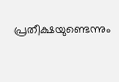പ്രതീക്ഷയുണ്ടെന്നും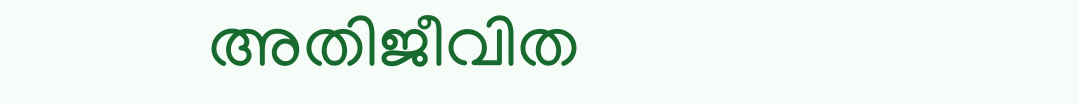അതിജീവിത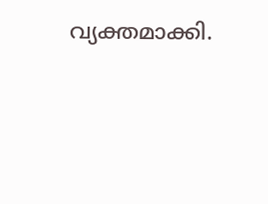വ്യക്തമാക്കി.